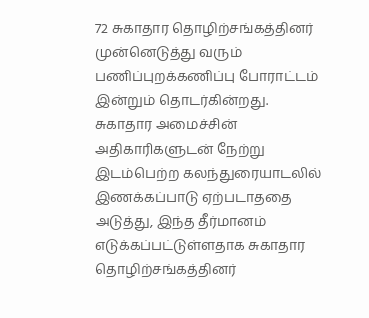72 சுகாதார தொழிற்சங்கத்தினர் முன்னெடுத்து வரும் பணிப்புறக்கணிப்பு போராட்டம் இன்றும் தொடர்கின்றது.
சுகாதார அமைச்சின் அதிகாரிகளுடன் நேற்று இடம்பெற்ற கலந்துரையாடலில் இணக்கப்பாடு ஏற்படாததை அடுத்து, இந்த தீர்மானம் எடுக்கப்பட்டுள்ளதாக சுகாதார தொழிற்சங்கத்தினர்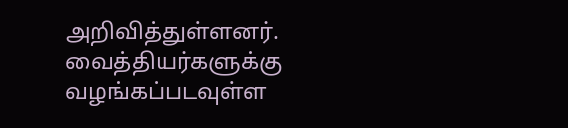அறிவித்துள்ளனர்.
வைத்தியர்களுக்கு வழங்கப்படவுள்ள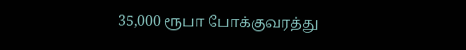35,000 ரூபா போக்குவரத்து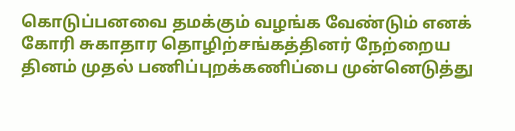கொடுப்பனவை தமக்கும் வழங்க வேண்டும் எனக் கோரி சுகாதார தொழிற்சங்கத்தினர் நேற்றைய தினம் முதல் பணிப்புறக்கணிப்பை முன்னெடுத்து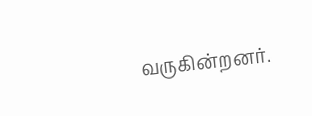வருகின்றனர்.